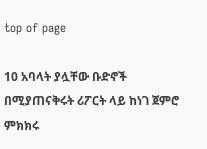top of page

10 አባላት ያሏቸው ቡድኖች በሚያጠናቅሩት ሪፖርት ላይ ከነገ ጀምሮ ምክክሩ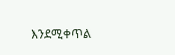እንደሚቀጥል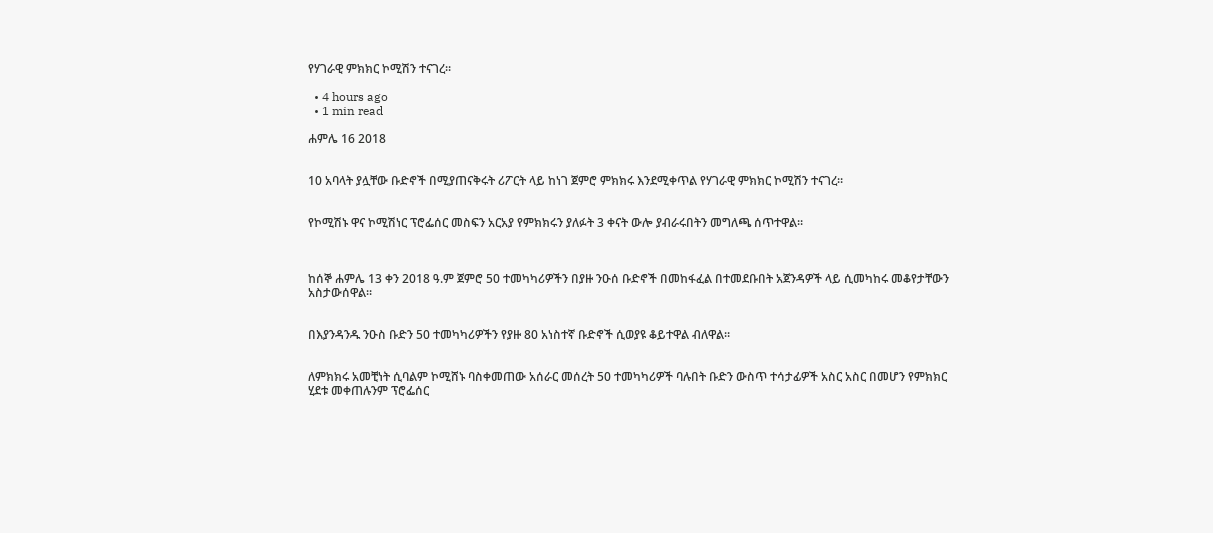የሃገራዊ ምክክር ኮሚሽን ተናገረ።

  • 4 hours ago
  • 1 min read

ሐምሌ 16 2018


10 አባላት ያሏቸው ቡድኖች በሚያጠናቅሩት ሪፖርት ላይ ከነገ ጀምሮ ምክክሩ እንደሚቀጥል የሃገራዊ ምክክር ኮሚሽን ተናገረ።


የኮሚሽኑ ዋና ኮሚሽነር ፕሮፌሰር መስፍን አርአያ የምክክሩን ያለፉት 3 ቀናት ውሎ ያብራሩበትን መግለጫ ሰጥተዋል።



ከሰኞ ሐምሌ 13 ቀን 2018 ዓ.ም ጀምሮ 50 ተመካካሪዎችን በያዙ ንዑሰ ቡድኖች በመከፋፈል በተመደቡበት አጀንዳዎች ላይ ሲመካከሩ መቆየታቸውን አስታውሰዋል፡፡


በእያንዳንዱ ንዑስ ቡድን 50 ተመካካሪዎችን የያዙ 80 አነስተኛ ቡድኖች ሲወያዩ ቆይተዋል ብለዋል።


ለምክክሩ አመቺነት ሲባልም ኮሚሸኑ ባስቀመጠው አሰራር መሰረት 50 ተመካካሪዎች ባሉበት ቡድን ውስጥ ተሳታፊዎች አስር አስር በመሆን የምክክር ሂደቱ መቀጠሉንም ፕሮፌሰር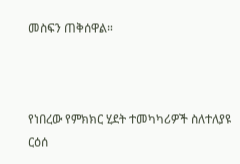መስፍን ጠቅሰዋል።



የነበረው የምክክር ሂደት ተመካካሪዎች ስለተለያዩ ርዕሰ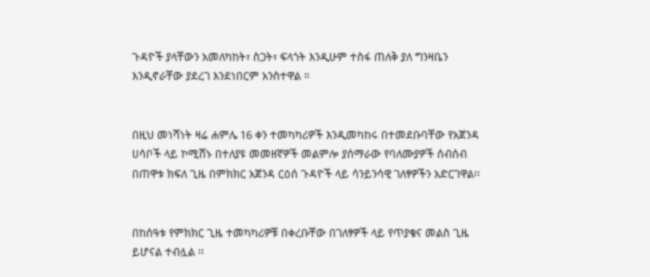ጉዳዮች ያላቸውን አመለካከት፣ ስጋት፣ ፍላጎት እንዲሁም ተስፋ ጠለቅ ያለ ግንዛቤን እንዲኖራቸው ያደረገ እንደነበርም አንስተዋል ።


በዚህ መነሻነት ዛሬ ሐምሌ 16 ቀን ተመካካሪዎች እንዲመካከሩ በተመደቡባቸው የአጀንዳ ሀሳቦች ላይ ኮሚሸኑ በተለያዩ መመዘኛዎች መልምሎ ያሰማራው የባለሙያዎች ሰብሰብ በጠዋቱ ክፍለ ጊዜ በምክክር አጀንዳ ርዕሰ ጉዳዮች ላይ ሳንይንሳዊ ገለፃዎችን አድርገዋል፡፡


በከሰዓቱ የምክክር ጊዜ ተመካካሪዎቹ በቀረቡቸው በገለፃዎች ላይ የጥያቄና መልስ ጊዜ ይሆናል ተብሏል ፡፡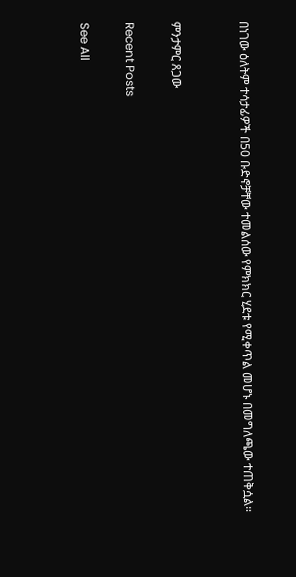በነገው ዕለትም ተሳታፊዎች በ50 ቡድኖቻቸው ተመልሰው የምክክር ሂደቱ የሚቀጥል መሆኑ በመግለጫው ተጠቅሷል።


ምንታምር ጸጋው

Recent Posts

See All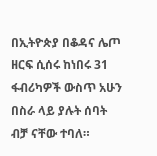በኢትዮጵያ በቆዳና ሌጦ ዘርፍ ሲሰሩ ከነበሩ 31 ፋብሪካዎች ውስጥ አሁን በስራ ላይ ያሉት ሰባት ብቻ ናቸው ተባለ።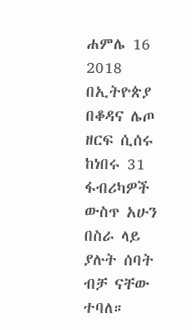ሐምሌ 16 2018 በኢትዮጵያ በቆዳና ሌጦ ዘርፍ ሲሰሩ ከነበሩ 31 ፋብሪካዎች ውስጥ አሁን በስራ ላይ ያሉት ሰባት ብቻ ናቸው ተባለ።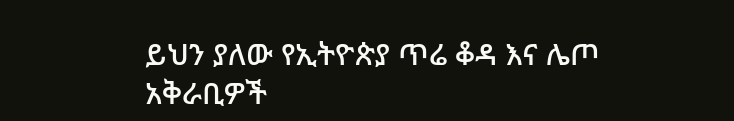ይህን ያለው የኢትዮጵያ ጥሬ ቆዳ እና ሌጦ አቅራቢዎች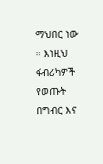ማህበር ነው ። እነዚህ ፋብሪካዎች የወጡት በግብር እና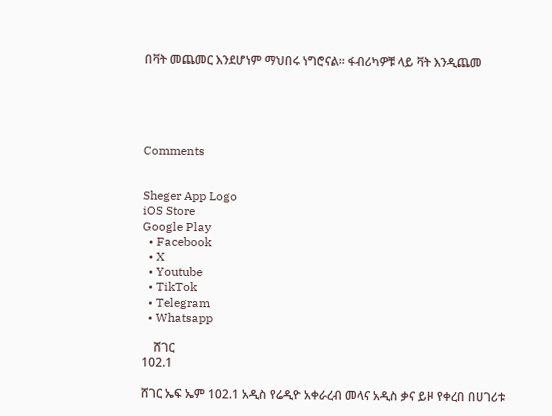በቫት መጨመር እንደሆነም ማህበሩ ነግሮናል። ፋብሪካዎቹ ላይ ቫት እንዲጨመ





Comments


Sheger App Logo
iOS Store
Google Play
  • Facebook
  • X
  • Youtube
  • TikTok
  • Telegram
  • Whatsapp

    ሸገር
102.1

ሸገር ኤፍ ኤም 102.1 አዲስ የሬዲዮ አቀራረብ መላና አዲስ ቃና ይዞ የቀረበ በሀገሪቱ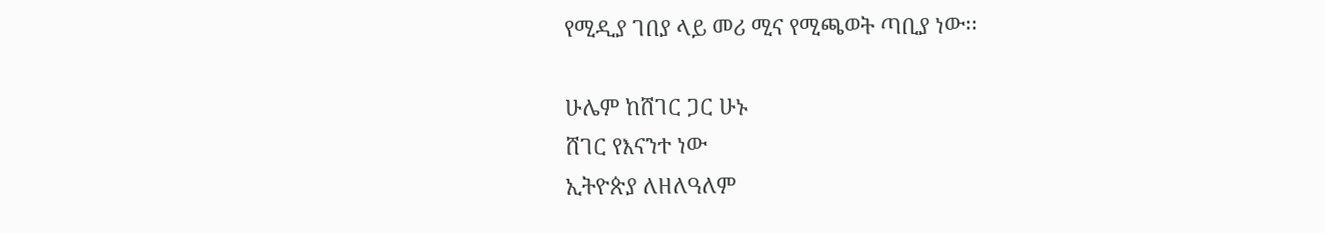የሚዲያ ገበያ ላይ መሪ ሚና የሚጫወት ጣቢያ ነው፡፡

ሁሌም ከሸገር ጋር ሁኑ
ሸገር የእናንተ ነው
ኢትዮጵያ ለዘለዓለም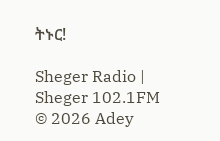ትኑር!

Sheger Radio | Sheger 102.1FM  © 2026 Adey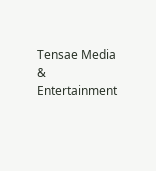Tensae Media & Entertainment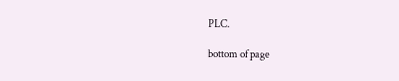PLC.

bottom of page